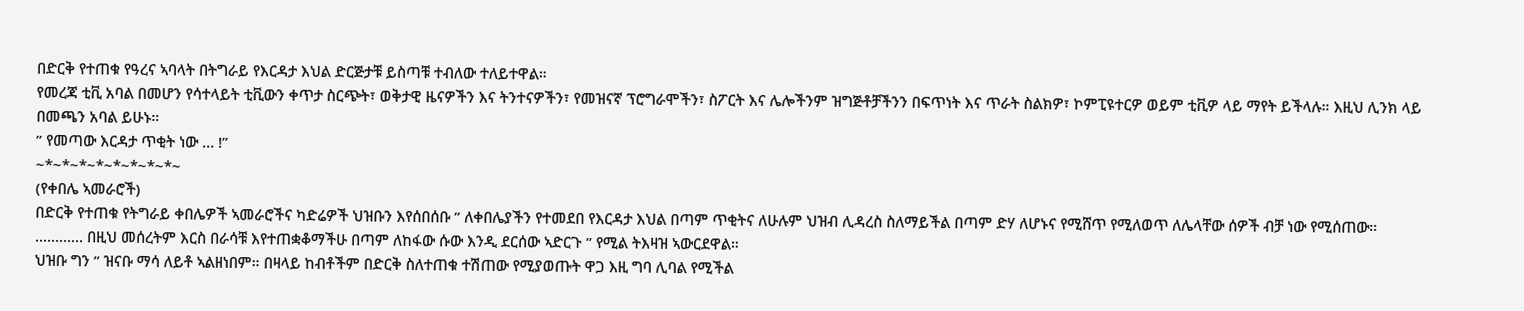በድርቅ የተጠቁ የዓረና ኣባላት በትግራይ የእርዳታ እህል ድርጅታቹ ይስጣቹ ተብለው ተለይተዋል።
የመረጃ ቲቪ አባል በመሆን የሳተላይት ቲቪውን ቀጥታ ስርጭት፣ ወቅታዊ ዜናዎችን እና ትንተናዎችን፣ የመዝናኛ ፕሮግራሞችን፣ ስፖርት እና ሌሎችንም ዝግጅቶቻችንን በፍጥነት እና ጥራት ስልክዎ፣ ኮምፒዩተርዎ ወይም ቲቪዎ ላይ ማየት ይችላሉ። እዚህ ሊንክ ላይ በመጫን አባል ይሁኑ።
” የመጣው እርዳታ ጥቂት ነው … !”
~*~*~*~*~*~*~*~*~
(የቀበሌ ኣመራሮች)
በድርቅ የተጠቁ የትግራይ ቀበሌዎች ኣመራሮችና ካድሬዎች ህዝቡን እየሰበሰቡ ” ለቀበሌያችን የተመደበ የእርዳታ እህል በጣም ጥቂትና ለሁሉም ህዝብ ሊዳረስ ስለማይችል በጣም ድሃ ለሆኑና የሚሸጥ የሚለወጥ ለሌላቸው ሰዎች ብቻ ነው የሚሰጠው።
………… በዚህ መሰረትም እርስ በራሳቹ እየተጠቋቆማችሁ በጣም ለከፋው ሱው እንዲ ደርሰው ኣድርጉ ” የሚል ትእዛዝ ኣውርደዋል።
ህዝቡ ግን ” ዝናቡ ማሳ ለይቶ ኣልዘነበም። በዛላይ ከብቶችም በድርቅ ስለተጠቁ ተሽጠው የሚያወጡት ዋጋ እዚ ግባ ሊባል የሚችል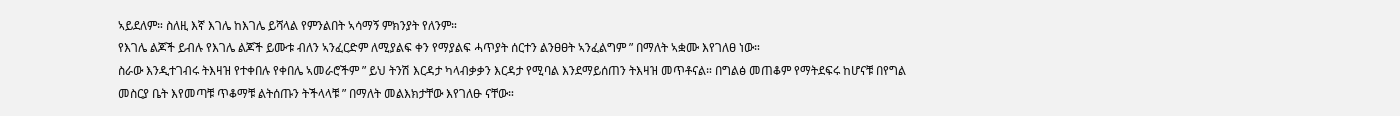ኣይደለም። ስለዚ እኛ እገሌ ከእገሌ ይሻላል የምንልበት ኣሳማኝ ምክንያት የለንም።
የእገሌ ልጆች ይብሉ የእገሌ ልጆች ይሙቱ ብለን ኣንፈርድም ለሚያልፍ ቀን የማያልፍ ሓጥያት ሰርተን ልንፀፀት ኣንፈልግም ” በማለት ኣቋሙ እየገለፀ ነው።
ስራው እንዲተገብሩ ትእዛዝ የተቀበሉ የቀበሌ ኣመራሮችም ” ይህ ትንሽ እርዳታ ካላብቃቃን እርዳታ የሚባል እንደማይሰጠን ትእዛዝ መጥቶናል። በግልፅ መጠቆም የማትደፍሩ ከሆናቹ በየግል መስርያ ቤት እየመጣቹ ጥቆማቹ ልትሰጡን ትችላላቹ ” በማለት መልእክታቸው እየገለፁ ናቸው።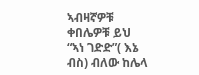ኣብዛኛዎቹ ቀበሌዎቹ ይህ “ኣነ ገድድ”( እኔ ብስ) ብለው ከሌላ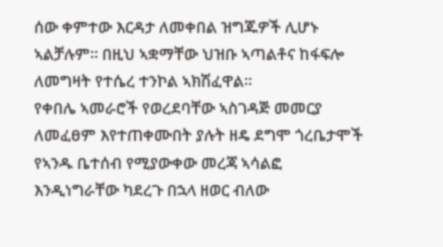ሰው ቀምተው እርዳታ ለመቀበል ዝግጁዎች ሊሆኑ ኣልቻሉም። በዚህ ኣቋማቸው ህዝቡ ኣጣልቶና ከፋፍሎ ለመግዛት የተሴረ ተንኮል ኣክሽፈዋል።
የቀበሌ ኣመራሮች የወረደባቸው ኣስገዳጅ መመርያ ለመፈፀም እየተጠቀሙበት ያሉት ዘዴ ደግሞ ጎረቤታሞች የኣንዱ ቤተሰብ የሚያውቀው መረጃ ኣሳልፎ እንዲነግራቸው ካደረጉ በኋላ ዘወር ብለው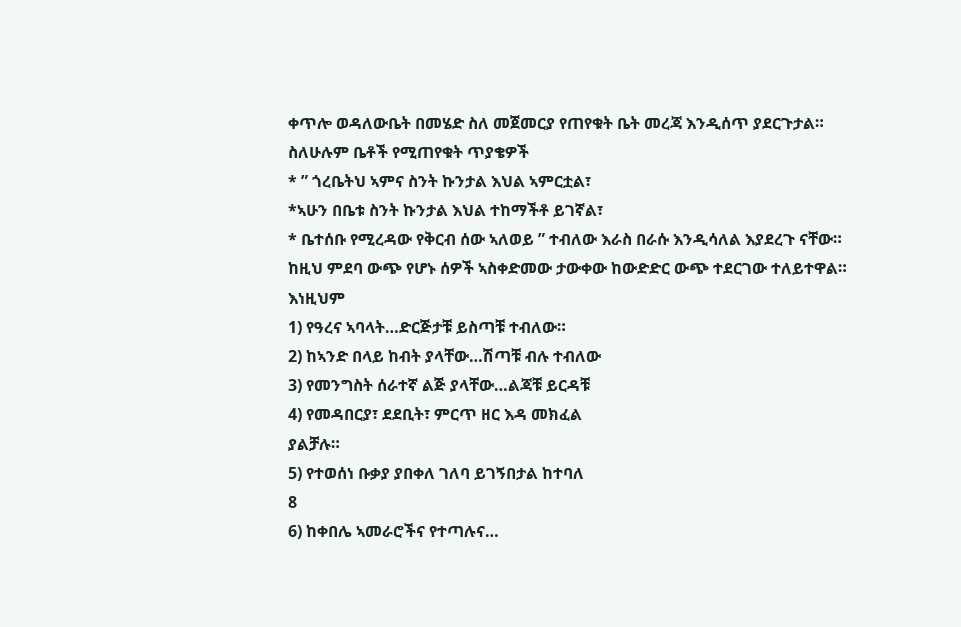ቀጥሎ ወዳለውቤት በመሄድ ስለ መጀመርያ የጠየቁት ቤት መረጃ እንዲሰጥ ያደርጉታል።
ስለሁሉም ቤቶች የሚጠየቁት ጥያቄዎች
* ” ጎረቤትህ ኣምና ስንት ኩንታል እህል ኣምርቷል፣
*ኣሁን በቤቱ ስንት ኩንታል እህል ተከማችቶ ይገኛል፣
* ቤተሰቡ የሚረዳው የቅርብ ሰው ኣለወይ ” ተብለው እራስ በራሱ እንዲሳለል እያደረጉ ናቸው።
ከዚህ ምደባ ውጭ የሆኑ ሰዎች ኣስቀድመው ታውቀው ከውድድር ውጭ ተደርገው ተለይተዋል።
እነዚህም
1) የዓረና ኣባላት…ድርጅታቹ ይስጣቹ ተብለው።
2) ከኣንድ በላይ ከብት ያላቸው…ሽጣቹ ብሉ ተብለው
3) የመንግስት ሰራተኛ ልጅ ያላቸው…ልጃቹ ይርዳቹ
4) የመዳበርያ፣ ደደቢት፣ ምርጥ ዘር እዳ መክፈል
ያልቻሉ።
5) የተወሰነ ቡቃያ ያበቀለ ገለባ ይገኝበታል ከተባለ
8
6) ከቀበሌ ኣመራሮችና የተጣሉና…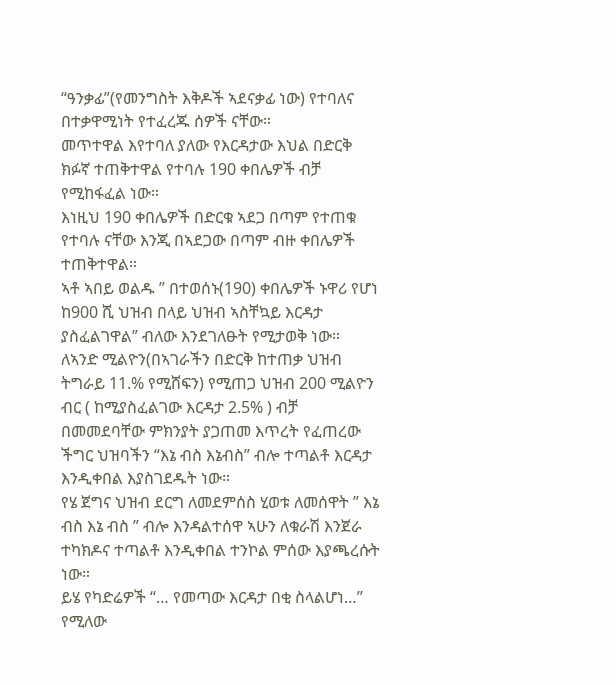“ዓንቃፊ”(የመንግስት እቅዶች ኣደናቃፊ ነው) የተባለና በተቃዋሚነት የተፈረጁ ሰዎች ናቸው።
መጥተዋል እየተባለ ያለው የእርዳታው እህል በድርቅ ክፉኛ ተጠቅተዋል የተባሉ 190 ቀበሌዎች ብቻ የሚከፋፈል ነው።
እነዚህ 190 ቀበሌዎች በድርቁ ኣደጋ በጣም የተጠቁ የተባሉ ናቸው እንጂ በኣደጋው በጣም ብዙ ቀበሌዎች ተጠቅተዋል።
ኣቶ ኣበይ ወልዱ ” በተወሰኑ(190) ቀበሌዎች ኑዋሪ የሆነ ከ900 ሺ ህዝብ በላይ ህዝብ ኣስቸኳይ እርዳታ ያስፈልገዋል” ብለው እንደገለፁት የሚታወቅ ነው።
ለኣንድ ሚልዮን(በኣገራችን በድርቅ ከተጠቃ ህዝብ ትግራይ 11.% የሚሸፍን) የሚጠጋ ህዝብ 200 ሚልዮን ብር ( ከሚያስፈልገው እርዳታ 2.5% ) ብቻ በመመደባቸው ምክንያት ያጋጠመ እጥረት የፈጠረው ችግር ህዝባችን “እኔ ብስ እኔብስ” ብሎ ተጣልቶ እርዳታ እንዲቀበል እያስገደዱት ነው።
የሄ ጀግና ህዝብ ደርግ ለመደምሰስ ሂወቱ ለመሰዋት ” እኔ ብስ እኔ ብስ ” ብሎ እንዳልተሰዋ ኣሁን ለቁራሽ እንጀራ ተካክዶና ተጣልቶ እንዲቀበል ተንኮል ምሰው እያጫረሱት ነው።
ይሄ የካድሬዎች “… የመጣው እርዳታ በቂ ስላልሆነ…”
የሚለው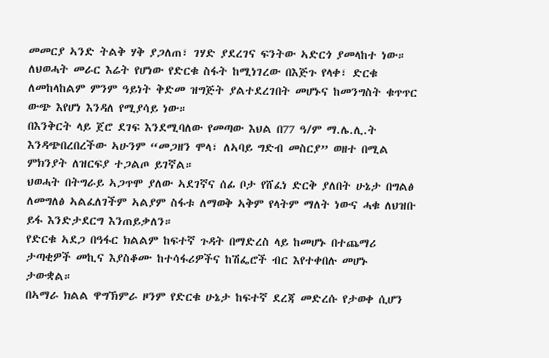መመርያ ኣንድ ትልቅ ሃቅ ያጋለጠ፣ ገሃድ ያደረገና ፍንትው ኣድርጎ ያመላከተ ነው።
ለህወሓት መራር እሬት የሆነው የድርቁ ስፋት ከሚነገረው በእጅጉ የላቀ፣ ድርቁ ለመከላከልም ምንም ዓይነት ቅድመ ዝግጅት ያልተደረገበት መሆኑና ከመንግስት ቁጥጥር ውጭ እየሆነ እንዳለ የሚያሳይ ነው።
በእንቅርት ላይ ጀሮ ደገፍ እንደሚባለው የመጣው እህል በ77 ዓ/ም ማ.ሌ.ሊ.ት እንዳጭበረበረችው ኣሁንም “መጋዘን ሞላ፣ ለኣባይ ግድብ መስርያ” ወዘተ በሚል ምክንያት ለዝርፍያ ተጋልጦ ይገኛል።
ህወሓት በትግራይ ኣጋጥሞ ያለው ኣደገኛና ሰፊ ቦታ የሸፈነ ድርቅ ያለበት ሁኔታ በግልፅ ለመግለፅ ኣልፈለገችም ኣልያም ስፋቱ ለማወቅ ኣቅም የላትም ማለት ነውና ሓቁ ለህዝቡ ይፋ እንድታደርግ እንጠይቃለን።
የድርቁ ኣደጋ በዓፋር ክልልም ከፍተኛ ጉዳት በማድረስ ላይ ከመሆኑ በተጨማሪ ታጣቂዎች መኪና እያስቆሙ ከተሳፋሪዎችና ከሽፌሮች ብር እየተቀበሉ መሆኑ ታውቋል።
በኣማራ ክልል ዋግኽምራ ዞንም የድርቁ ሁኔታ ከፍተኛ ደረጃ መድረሱ የታወቀ ሲሆን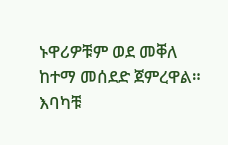ኑዋሪዎቹም ወደ መቐለ ከተማ መሰደድ ጀምረዋል።
እባካቹ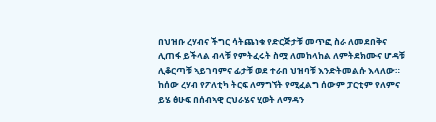በህዝቡ ረሃብና ችግር ሳትጨነቁ የድርጅታቹ መጥፎ ስራ ለመደበቅና ሊጠፋ ይችላል ብላቹ የምትፈሩት ስሟ ለመከላከል ለምትደክሙና ሆዳቹ ሊቆርጣቹ ኣይገባምና ፊታቹ ወደ ተራበ ህዝባቹ እንድትመልሱ እላለው።
ከሰው ረሃብ የፖለቲካ ትርፍ ለማግኘት የሚፈልግ ሰውም ፓርቲም የለምና ይሄ ፅሁፍ በሰብኣዊ ርህራሄና ሂወት ለማዳን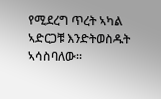የሚደረግ ጥረት ኣካል ኣድርጋቹ እንድትወስዱት ኣሳስባለው።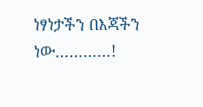ነፃነታችን በእጃችን ነው…………!